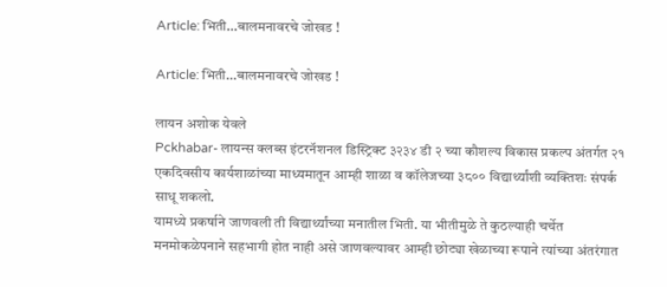Article: भिती…बालमनावरचे जोखड !

Article: भिती…बालमनावरचे जोखड !

लायन अशोक येवले
Pckhabar- लायन्स क्लब्स इंटरनॅशनल डिस्ट्रिक्ट ३२३४ डी २ च्या कौशल्य विकास प्रकल्प अंतर्गत २१ एकदिवसीय कार्यशाळांच्या माध्यमातून आम्ही शाळा व कॉलेजच्या ३८०० विद्यार्थ्यांशी व्यक्तिशः संपर्क साधू शकलो.
यामध्ये प्रकर्षाने जाणवली ती विद्यार्थ्यांच्या मनातील भिती. या भीतीमुळे ते कुठल्याही चर्चेत मनमोकळेपनाने सहभागी होत नाही असे जाणवल्यावर आम्ही छोट्या खेळाच्या रूपाने त्यांच्या अंतरंगात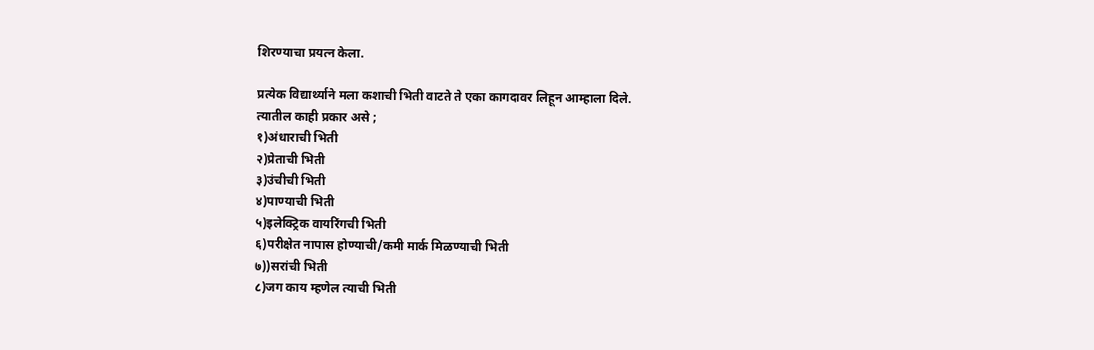शिरण्याचा प्रयत्न केला.

प्रत्येक विद्यार्थ्याने मला कशाची भिती वाटते ते एका कागदावर लिहून आम्हाला दिले.
त्यातील काही प्रकार असे ;
१)अंधाराची भिती
२)प्रेताची भिती
३)उंचीची भिती
४)पाण्याची भिती
५)इलेक्ट्रिक वायरिंगची भिती
६)परीक्षेत नापास होण्याची/कमी मार्क मिळण्याची भिती
७))सरांची भिती
८)जग काय म्हणेल त्याची भिती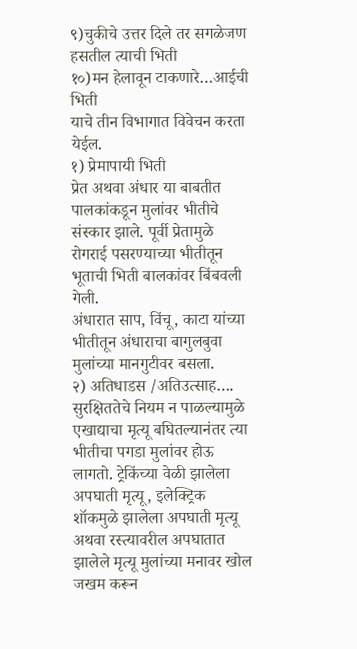९)चुकीचे उत्तर दिले तर सगळेजण हसतील त्याची भिती
१०)मन हेलावून टाकणारे…आईची भिती
याचे तीन विभागात विवेचन करता येईल.
१) प्रेमापायी भिती
प्रेत अथवा अंधार या बाबतीत पालकांकडून मुलांवर भीतीचे संस्कार झाले. पूर्वी प्रेतामुळे रोगराई पसरण्याच्या भीतीतून भूताची भिती बालकांवर बिंबवली गेली.
अंधारात साप, विंचू, काटा यांच्या भीतीतून अंधाराचा बागुलबुवा मुलांच्या मानगुटीवर बसला.
२) अतिधाडस /अतिउत्साह….
सुरक्षिततेचे नियम न पाळल्यामुळे एखाद्याचा मृत्यू बघितल्यानंतर त्या भीतीचा पगडा मुलांवर होऊ लागतो. ट्रेकिंच्या वेळी झालेला अपघाती मृत्यू, इलेक्ट्रिक शॉकमुळे झालेला अपघाती मृत्यू अथवा रस्त्यावरील अपघातात झालेले मृत्यू मुलांच्या मनावर खोल जखम करून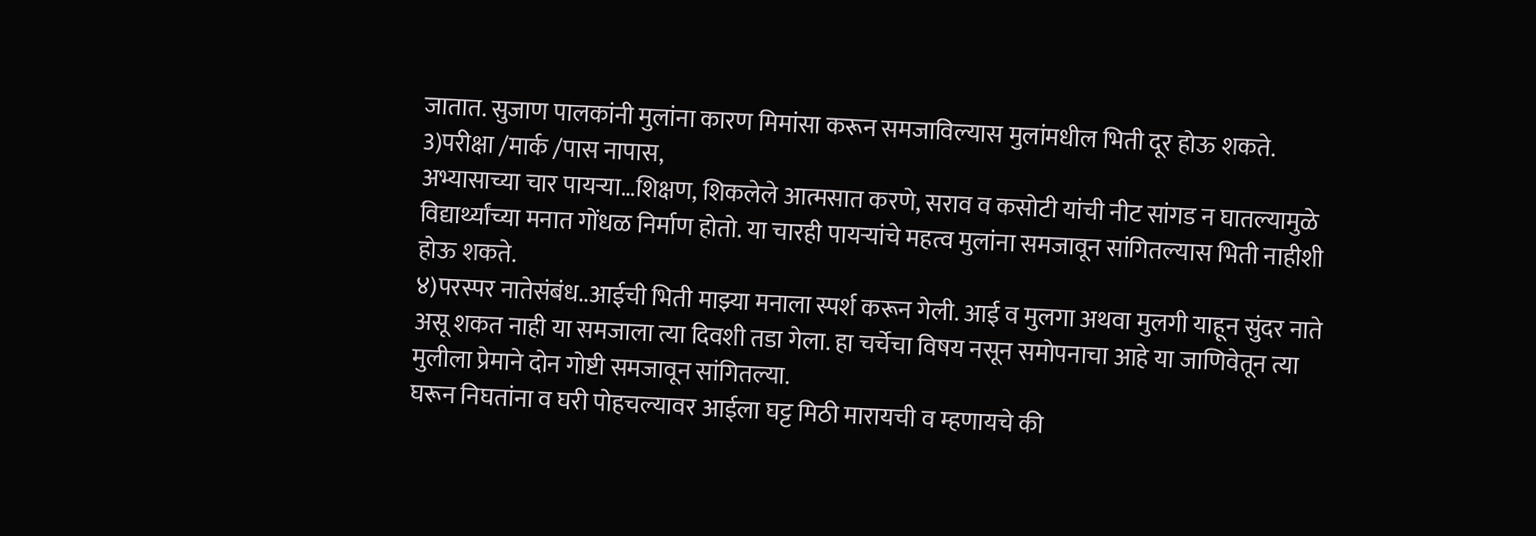जातात. सुजाण पालकांनी मुलांना कारण मिमांसा करून समजाविल्यास मुलांमधील भिती दूर होऊ शकते.
3)परीक्षा /मार्क /पास नापास,
अभ्यासाच्या चार पायऱ्या…शिक्षण, शिकलेले आत्मसात करणे, सराव व कसोटी यांची नीट सांगड न घातल्यामुळे विद्यार्थ्यांच्या मनात गोंधळ निर्माण होतो. या चारही पायऱ्यांचे महत्व मुलांना समजावून सांगितल्यास भिती नाहीशी होऊ शकते.
४)परस्पर नातेसंबंध..आईची भिती माझ्या मनाला स्पर्श करून गेली. आई व मुलगा अथवा मुलगी याहून सुंदर नाते असू शकत नाही या समजाला त्या दिवशी तडा गेला. हा चर्चेचा विषय नसून समोपनाचा आहे या जाणिवेतून त्या मुलीला प्रेमाने दोन गोष्टी समजावून सांगितल्या.
घरून निघतांना व घरी पोहचल्यावर आईला घट्ट मिठी मारायची व म्हणायचे की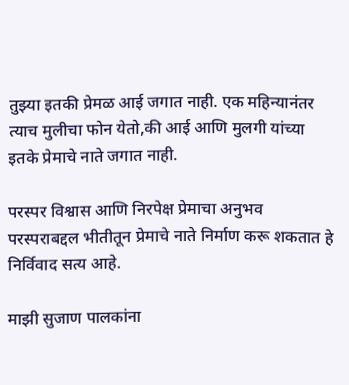तुझ्या इतकी प्रेमळ आई जगात नाही. एक महिन्यानंतर त्याच मुलीचा फोन येतो,की आई आणि मुलगी यांच्या इतके प्रेमाचे नाते जगात नाही.

परस्पर विश्वास आणि निरपेक्ष प्रेमाचा अनुभव परस्पराबद्दल भीतीतून प्रेमाचे नाते निर्माण करू शकतात हे निर्विवाद सत्य आहे.

माझी सुजाण पालकांना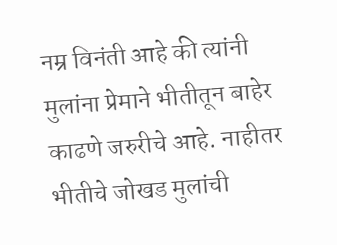नम्र विनंती आहे की त्यांनी मुलांना प्रेमाने भीतीतून बाहेर काढणे जरुरीचे आहे. नाहीतर भीतीचे जोखड मुलांची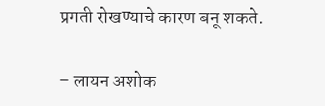प्रगती रोखण्याचे कारण बनू शकते.

– लायन अशोक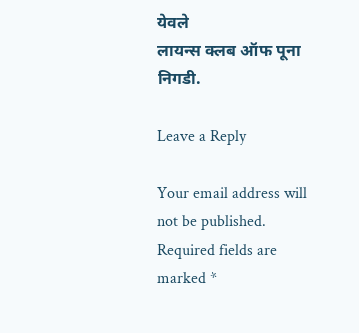येवले
लायन्स क्लब ऑफ पूना निगडी.

Leave a Reply

Your email address will not be published. Required fields are marked *